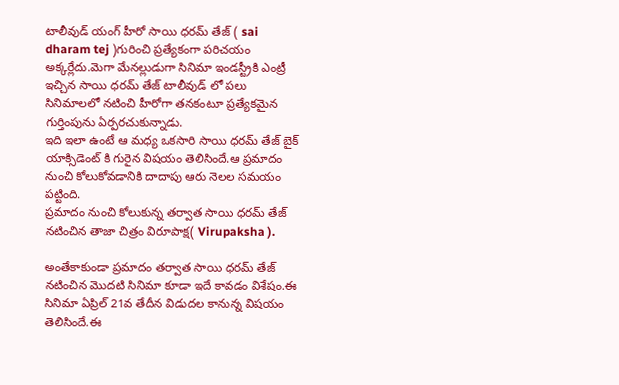టాలీవుడ్ యంగ్ హీరో సాయి ధరమ్ తేజ్ ( sai dharam tej )గురించి ప్రత్యేకంగా పరిచయం అక్కర్లేదు.మెగా మేనల్లుడుగా సినిమా ఇండస్ట్రీకి ఎంట్రీ ఇచ్చిన సాయి ధరమ్ తేజ్ టాలీవుడ్ లో పలు సినిమాలలో నటించి హీరోగా తనకంటూ ప్రత్యేకమైన గుర్తింపును ఏర్పరచుకున్నాడు.
ఇది ఇలా ఉంటే ఆ మధ్య ఒకసారి సాయి ధరమ్ తేజ్ బైక్ యాక్సిడెంట్ కి గురైన విషయం తెలిసిందే.ఆ ప్రమాదం నుంచి కోలుకోవడానికి దాదాపు ఆరు నెలల సమయం పట్టింది.
ప్రమాదం నుంచి కోలుకున్న తర్వాత సాయి ధరమ్ తేజ్ నటించిన తాజా చిత్రం విరూపాక్ష( Virupaksha ).

అంతేకాకుండా ప్రమాదం తర్వాత సాయి ధరమ్ తేజ్ నటించిన మొదటి సినిమా కూడా ఇదే కావడం విశేషం.ఈ సినిమా ఏప్రిల్ 21వ తేదీన విడుదల కానున్న విషయం తెలిసిందే.ఈ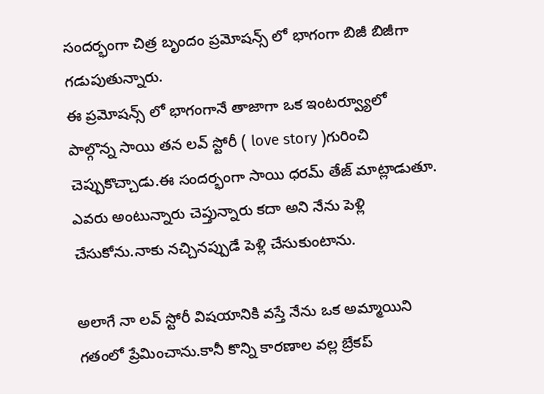సందర్భంగా చిత్ర బృందం ప్రమోషన్స్ లో భాగంగా బిజీ బిజీగా గడుపుతున్నారు.
ఈ ప్రమోషన్స్ లో భాగంగానే తాజాగా ఒక ఇంటర్వ్యూలో పాల్గొన్న సాయి తన లవ్ స్టోరీ ( love story )గురించి చెప్పుకొచ్చాడు.ఈ సందర్భంగా సాయి ధరమ్ తేజ్ మాట్లాడుతూ.
ఎవరు అంటున్నారు చెప్తున్నారు కదా అని నేను పెళ్లి చేసుకోను.నాకు నచ్చినప్పుడే పెళ్లి చేసుకుంటాను.

అలాగే నా లవ్ స్టోరీ విషయానికి వస్తే నేను ఒక అమ్మాయిని గతంలో ప్రేమించాను.కానీ కొన్ని కారణాల వల్ల బ్రేకప్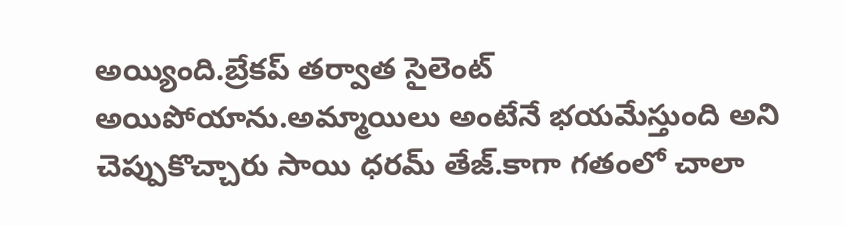అయ్యింది.బ్రేకప్ తర్వాత సైలెంట్ అయిపోయాను.అమ్మాయిలు అంటేనే భయమేస్తుంది అని చెప్పుకొచ్చారు సాయి ధరమ్ తేజ్.కాగా గతంలో చాలా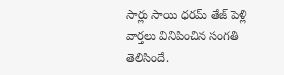సార్లు సాయి ధరమ్ తేజ్ పెళ్లి వార్తలు వినిపించిన సంగతి తెలిసిందే.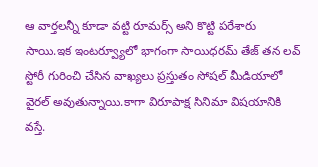ఆ వార్తలన్నీ కూడా వట్టి రూమర్స్ అని కొట్టి పరేశారు సాయి.ఇక ఇంటర్వ్యూలో భాగంగా సాయిధరమ్ తేజ్ తన లవ్ స్టోరీ గురించి చేసిన వాఖ్యలు ప్రస్తుతం సోషల్ మీడియాలో వైరల్ అవుతున్నాయి.కాగా విరూపాక్ష సినిమా విషయానికి వస్తే.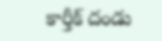కార్తీక్ దండు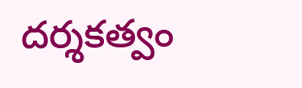దర్శకత్వం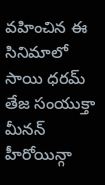వహించిన ఈ సినిమాలో సాయి ధరమ్ తేజ సంయుక్తా మీనన్ హీరోయిన్గా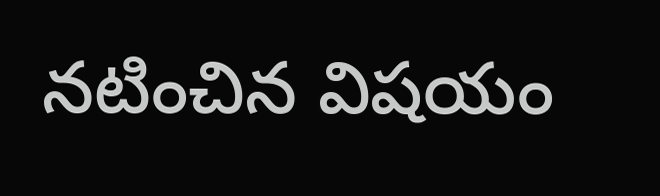నటించిన విషయం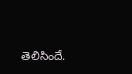తెలిసిందే.